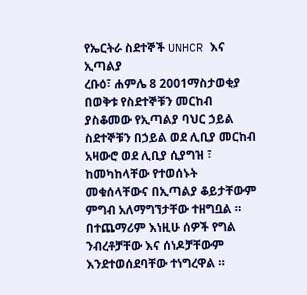የኤርትራ ስደተኞች UNHCR እና ኢጣልያ
ረቡዕ፣ ሐምሌ 8 2001ማስታወቂያ
በወቅቱ የስደተኞቹን መርከብ ያስቆመው የኢጣልያ ባህር ኃይል ስደተኞቹን በኃይል ወደ ሊቢያ መርከብ አዛውሮ ወደ ሊቢያ ሲያግዝ ፣ ከመካከላቸው የተወሰኑት መቁሰላቸውና በኢጣልያ ቆይታቸውም ምግብ አለማግኘታቸው ተዘግቧል ። በተጨማሪም እነዚሁ ሰዎች የግል ንብረቶቻቸው እና ሰነዶቻቸውም እንደተወሰደባቸው ተነግረዋል ።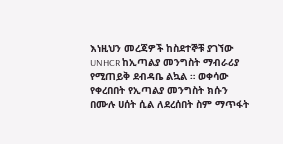እነዚህን መረጃዎች ከስደተኞቹ ያገኘው UNHCR ከኢጣልያ መንግስት ማብራሪያ የሚጠይቅ ደብዳቤ ልኳል ። ወቀሳው የቀረበበት የኢጣልያ መንግስት ክሱን በሙሉ ሀሰት ሲል ለደረሰበት ስም ማጥፋት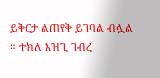ይቅርታ ልጠየቅ ይገባል ብሏል ። ተክለ እዝጊ ገብረ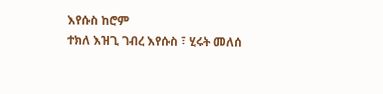እየሱስ ከሮም
ተክለ እዝጊ ገብረ እየሱስ ፣ ሂሩት መለሰ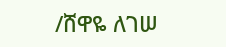/ሸዋዬ ለገሠ